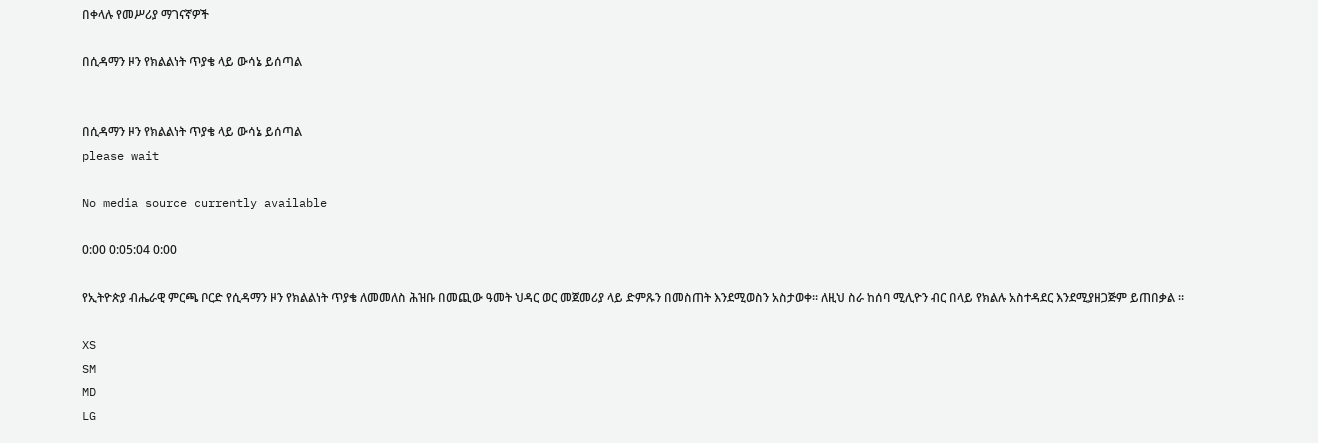በቀላሉ የመሥሪያ ማገናኛዎች

በሲዳማን ዞን የክልልነት ጥያቄ ላይ ውሳኔ ይሰጣል


በሲዳማን ዞን የክልልነት ጥያቄ ላይ ውሳኔ ይሰጣል
please wait

No media source currently available

0:00 0:05:04 0:00

የኢትዮጵያ ብሔራዊ ምርጫ ቦርድ የሲዳማን ዞን የክልልነት ጥያቄ ለመመለስ ሕዝቡ በመጪው ዓመት ህዳር ወር መጀመሪያ ላይ ድምጹን በመስጠት እንደሚወስን አስታወቀ። ለዚህ ስራ ከሰባ ሚሊዮን ብር በላይ የክልሉ አስተዳደር እንደሚያዘጋጅም ይጠበቃል ።

XS
SM
MD
LG